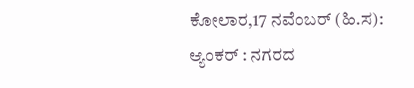ಕೋಲಾರ,17 ನವೆಂಬರ್ (ಹಿ.ಸ):
ಆ್ಯಂಕರ್ : ನಗರದ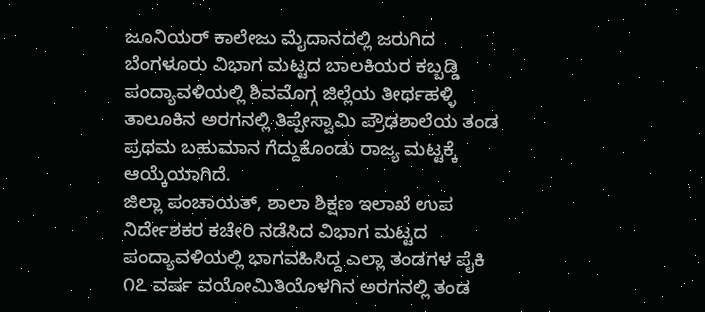ಜೂನಿಯರ್ ಕಾಲೇಜು ಮೈದಾನದಲ್ಲಿ ಜರುಗಿದ ಬೆಂಗಳೂರು ವಿಭಾಗ ಮಟ್ಟದ ಬಾಲಕಿಯರ ಕಬ್ಬಡ್ಡಿ ಪಂದ್ಯಾವಳಿಯಲ್ಲಿ ಶಿವಮೊಗ್ಗ ಜಿಲ್ಲೆಯ ತೀರ್ಥಹಳ್ಳಿ ತಾಲೂಕಿನ ಅರಗನಲ್ಲಿ ತಿಪ್ಪೇಸ್ವಾಮಿ ಪ್ರೌಢಶಾಲೆಯ ತಂಡ ಪ್ರಥಮ ಬಹುಮಾನ ಗೆದ್ದುಕೊಂಡು ರಾಜ್ಯ ಮಟ್ಟಕ್ಕೆ ಆಯ್ಕೆಯಾಗಿದೆ.
ಜಿಲ್ಲಾ ಪಂಚಾಯತ್, ಶಾಲಾ ಶಿಕ್ಷಣ ಇಲಾಖೆ ಉಪ ನಿರ್ದೇಶಕರ ಕಚೇರಿ ನಡೆಸಿದ ವಿಭಾಗ ಮಟ್ಟದ ಪಂದ್ಯಾವಳಿಯಲ್ಲಿ ಭಾಗವಹಿಸಿದ್ದ ಎಲ್ಲಾ ತಂಡಗಳ ಪೈಕಿ ೧೭ ವರ್ಷ ವಯೋಮಿತಿಯೊಳಗಿನ ಅರಗನಲ್ಲಿ ತಂಡ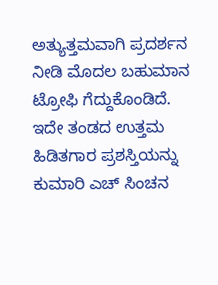ಅತ್ಯುತ್ತಮವಾಗಿ ಪ್ರದರ್ಶನ ನೀಡಿ ಮೊದಲ ಬಹುಮಾನ ಟ್ರೋಫಿ ಗೆದ್ದುಕೊಂಡಿದೆ.
ಇದೇ ತಂಡದ ಉತ್ತಮ ಹಿಡಿತಗಾರ ಪ್ರಶಸ್ತಿಯನ್ನು ಕುಮಾರಿ ಎಚ್ ಸಿಂಚನ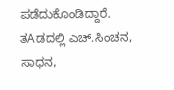ಪಡೆದುಕೊಂಡಿದ್ದಾರೆ.
ತAಡದಲ್ಲಿ ಎಚ್.ಸಿಂಚನ, ಸಾಧನ,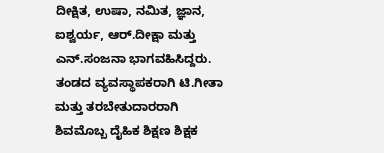ದೀಕ್ಷಿತ, ಉಷಾ, ನಮಿತ, ಜ್ಞಾನ, ಐಶ್ವರ್ಯ, ಆರ್.ದೀಕ್ಷಾ ಮತ್ತು ಎನ್.ಸಂಜನಾ ಭಾಗವಹಿಸಿದ್ದರು. ತಂಡದ ವ್ಯವಸ್ಥಾಪಕರಾಗಿ ಟಿ.ಗೀತಾ ಮತ್ತು ತರಬೇತುದಾರರಾಗಿ ಶಿವಮೊಬ್ಬ ದೈಹಿಕ ಶಿಕ್ಷಣ ಶಿಕ್ಷಕ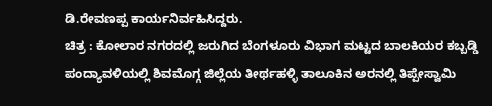ಡಿ.ರೇವಣಪ್ಪ ಕಾರ್ಯನಿರ್ವಹಿಸಿದ್ದರು.
ಚಿತ್ರ : ಕೋಲಾರ ನಗರದಲ್ಲಿ ಜರುಗಿದ ಬೆಂಗಳೂರು ವಿಭಾಗ ಮಟ್ಟದ ಬಾಲಕಿಯರ ಕಬ್ಬಡ್ಡಿ ಪಂದ್ಯಾವಳಿಯಲ್ಲಿ ಶಿವಮೊಗ್ಗ ಜಿಲ್ಲೆಯ ತೀರ್ಥಹಳ್ಳಿ ತಾಲೂಕಿನ ಅರನಲ್ಲಿ ತಿಪ್ಪೇಸ್ವಾಮಿ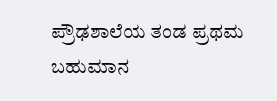ಪ್ರೌಢಶಾಲೆಯ ತಂಡ ಪ್ರಥಮ ಬಹುಮಾನ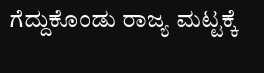ಗೆದ್ದುಕೊಂಡು ರಾಜ್ಯ ಮಟ್ಟಕ್ಕೆ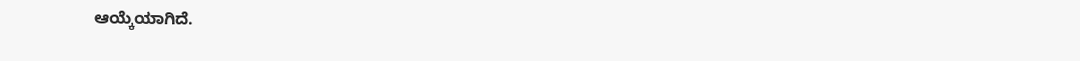ಆಯ್ಕೆಯಾಗಿದೆ.